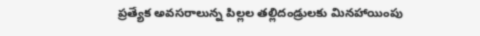ప్ర‌త్యేక అవ‌స‌రాలున్న పిల్ల‌ల త‌ల్లిదండ్రుల‌కు మిన‌హాయింపు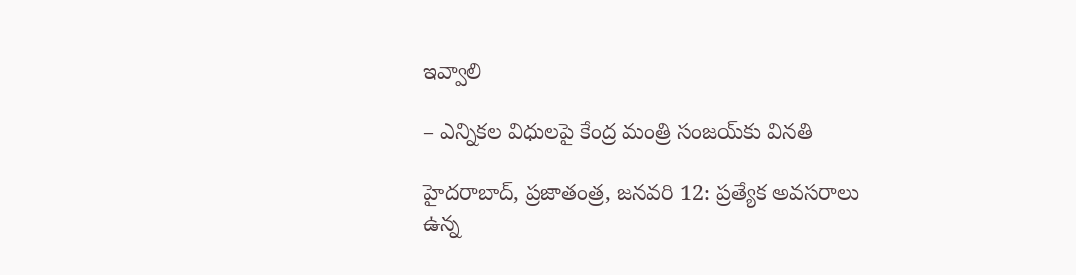ఇవ్వాలి

– ఎన్నిక‌ల విధుల‌పై కేంద్ర‌ మంత్రి సంజ‌య్‌కు విన‌తి

హైద‌రాబాద్‌, ప్ర‌జాతంత్ర‌, జ‌న‌వ‌రి 12: ప్రత్యేక అవసరాలు ఉన్న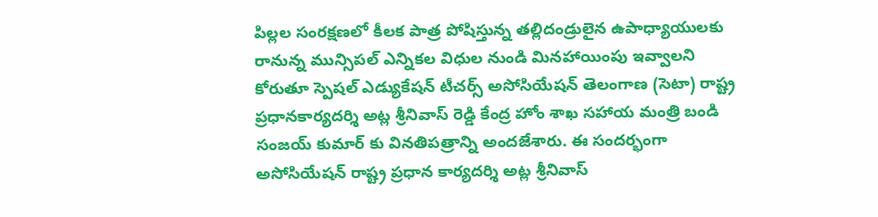పిల్లల సంరక్షణలో కీలక పాత్ర పోషిస్తున్న తల్లిదండ్రులైన ఉపాధ్యాయులకు రానున్న మున్సిపల్ ఎన్నికల విధుల నుండి మినహాయింపు ఇవ్వాలని కోరుతూ స్పెషల్ ఎడ్యుకేషన్ టీచర్స్ అసోసియేషన్ తెలంగాణ (సెటా) రాష్ట్ర ప్రధానకార్యదర్శి అట్ల శ్రీనివాస్ రెడ్డి కేంద్ర హోం శాఖ సహాయ మంత్రి బండి సంజయ్ కుమార్ కు వినతిపత్రాన్ని అందజేశారు. ఈ సందర్భంగా అసోసియేషన్ రాష్ట్ర ప్రధాన కార్యదర్శి అట్ల శ్రీనివాస్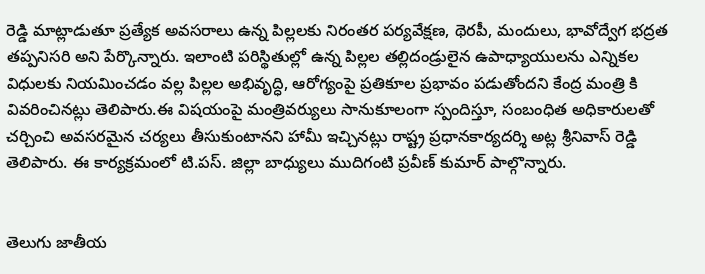రెడ్డి మాట్లాడుతూ ప్రత్యేక అవసరాలు ఉన్న పిల్లలకు నిరంతర పర్యవేక్షణ, థెరపీ, మందులు, భావోద్వేగ భద్రత తప్పనిసరి అని పేర్కొన్నారు. ఇలాంటి పరిస్థితుల్లో ఉన్న పిల్లల తల్లిదండ్రులైన ఉపాధ్యాయులను ఎన్నికల విధులకు నియమించడం వల్ల పిల్లల అభివృద్ధి, ఆరోగ్యంపై ప్రతికూల ప్రభావం పడుతోందని కేంద్ర మంత్రి కి వివరించినట్లు తెలిపారు.ఈ విషయంపై మంత్రివర్యులు సానుకూలంగా స్పందిస్తూ, సంబంధిత అధికారులతో చర్చించి అవసరమైన చర్యలు తీసుకుంటానని హామీ ఇచ్చినట్లు రాష్ట్ర ప్రధానకార్యదర్శి అట్ల శ్రీనివాస్ రెడ్డి తెలిపారు. ఈ కార్యక్రమంలో టి.పస్. జిల్లా బాధ్యులు ముదిగంటి ప్రవీణ్ కుమార్ పాల్గొన్నారు.


తెలుగు జాతీయ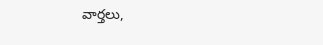వార్తలు,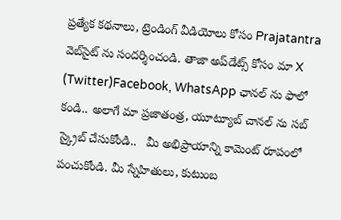ప్రత్యేక కథనాలు, ట్రెండింగ్ వీడియోలు కోసం Prajatantra వెబ్‌సైట్ ను సందర్శించండి. తాజా అప్‌డేట్స్ కోసం మా X (Twitter)Facebook, WhatsApp ఛానల్ ను ఫాలో కండి.. అలాగే మా ప్రజాతంత్ర, యూట్యూబ్ చానల్ ను సబ్ స్క్రైబ్ చేసుకోండి..   మీ అభిప్రాయాన్ని కామెంట్ రూపంలో పంచుకోండి. మీ స్నేహితులు, కుటుంబ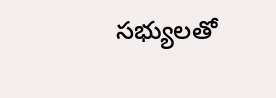సభ్యులతో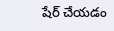షేర్ చేయడం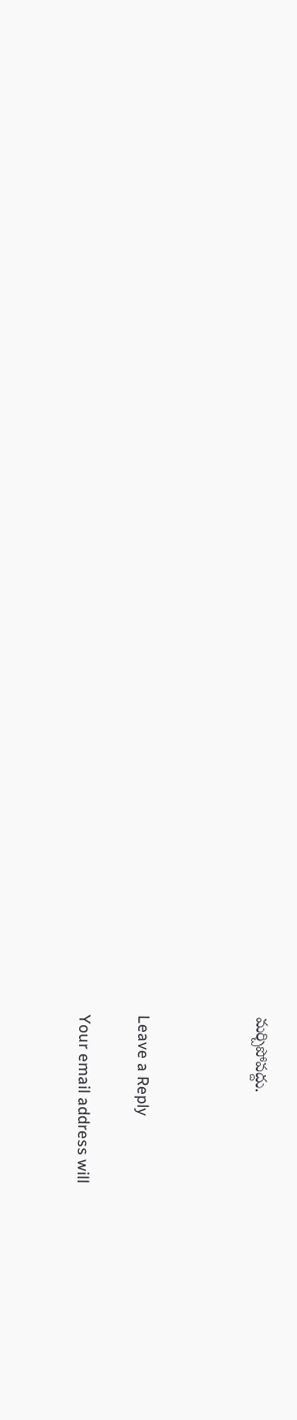మర్చిపోవద్దు.



Leave a Reply

Your email address will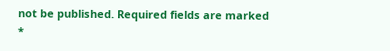not be published. Required fields are marked *